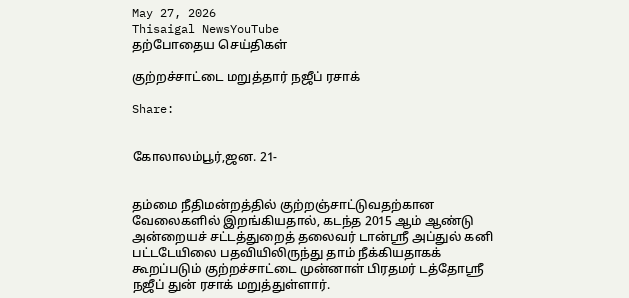May 27, 2026
Thisaigal NewsYouTube
தற்போதைய செய்திகள்

குற்றச்சாட்டை மறுத்தார் நஜீப் ரசாக்

Share:


கோலாலம்பூர்,ஜன. 21-


தம்மை நீதிமன்றத்தில் குற்றஞ்சாட்டுவதற்கான வேலைகளில் இறங்கியதால், கடந்த 2015 ஆம் ஆண்டு அன்றையச் சட்டத்துறைத் தலைவர் டான்ஸ்ரீ அப்துல் கனி பட்டடேயிலை பதவியிலிருந்து தாம் நீக்கியதாகக் கூறப்படும் குற்றச்சாட்டை முன்னாள் பிரதமர் டத்தோஸ்ரீ நஜீப் துன் ரசாக் மறுத்துள்ளார்.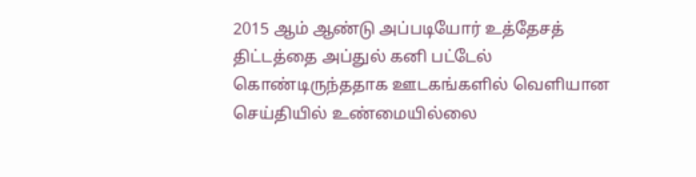2015 ஆம் ஆண்டு அப்படியோர் உத்தேசத் திட்டத்தை அப்துல் கனி பட்டேல் கொண்டிருந்ததாக ஊடகங்களில் வெளியான செய்தியில் உண்மையில்லை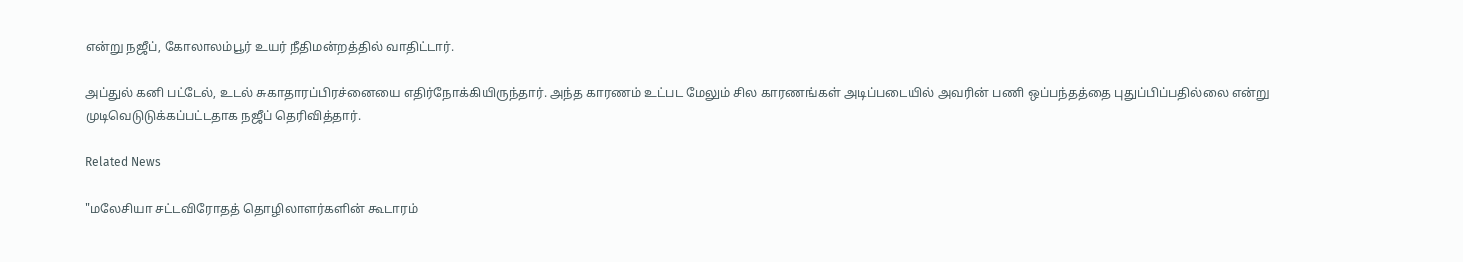என்று நஜீப், கோலாலம்பூர் உயர் நீதிமன்றத்தில் வாதிட்டார்.

அப்துல் கனி பட்டேல், உடல் சுகாதாரப்பிரச்னையை எதிர்நோக்கியிருந்தார். அந்த காரணம் உட்பட மேலும் சில காரணங்கள் அடிப்படையில் அவரின் பணி ஒப்பந்தத்தை புதுப்பிப்பதில்லை என்று முடிவெடுடுக்கப்பட்டதாக நஜீப் தெரிவித்தார்.

Related News

"மலேசியா சட்டவிரோதத் தொழிலாளர்களின் கூடாரம்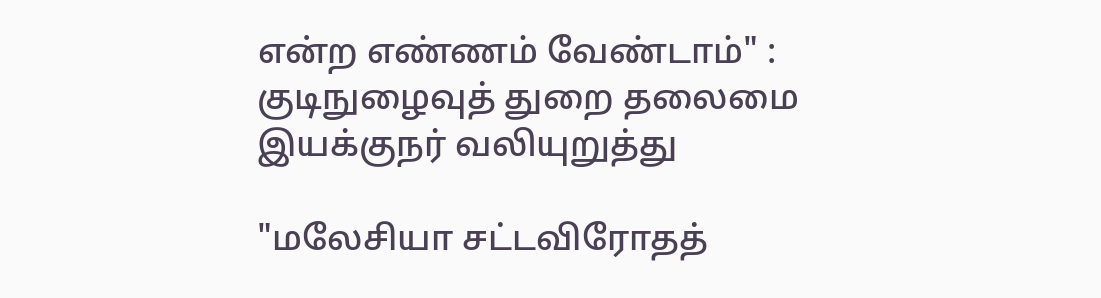என்ற எண்ணம் வேண்டாம்" : குடிநுழைவுத் துறை தலைமை இயக்குநர் வலியுறுத்து

"மலேசியா சட்டவிரோதத்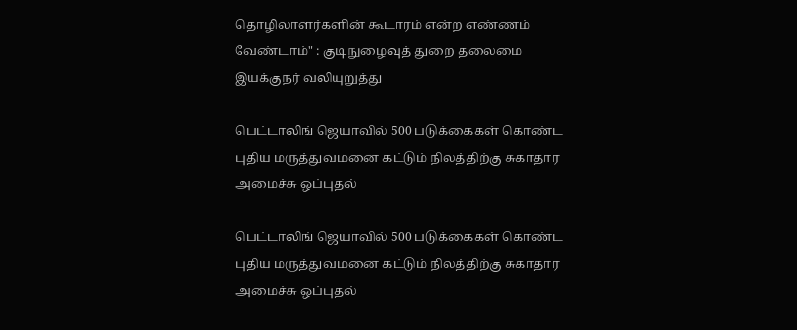தொழிலாளர்களின் கூடாரம் என்ற எண்ணம் வேண்டாம்" : குடிநுழைவுத் துறை தலைமை இயக்குநர் வலியுறுத்து

பெட்டாலிங் ஜெயாவில் 500 படுக்கைகள் கொண்ட புதிய மருத்துவமனை கட்டும் நிலத்திற்கு சுகாதார அமைச்சு ஒப்புதல்

பெட்டாலிங் ஜெயாவில் 500 படுக்கைகள் கொண்ட புதிய மருத்துவமனை கட்டும் நிலத்திற்கு சுகாதார அமைச்சு ஒப்புதல்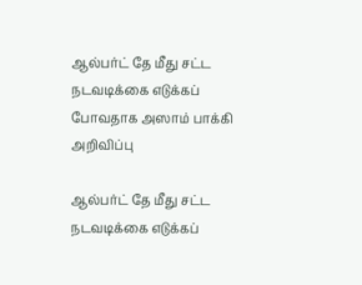ஆல்பர்ட் தே மீது சட்ட நடவடிக்கை எடுக்கப் போவதாக அஸாம் பாக்கி அறிவிப்பு

ஆல்பர்ட் தே மீது சட்ட நடவடிக்கை எடுக்கப்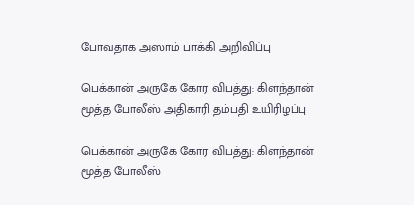போவதாக அஸாம் பாக்கி அறிவிப்பு

பெக்கான் அருகே கோர விபத்து: கிளந்தான் மூத்த போலீஸ் அதிகாரி தம்பதி உயிரிழப்பு

பெக்கான் அருகே கோர விபத்து: கிளந்தான் மூத்த போலீஸ்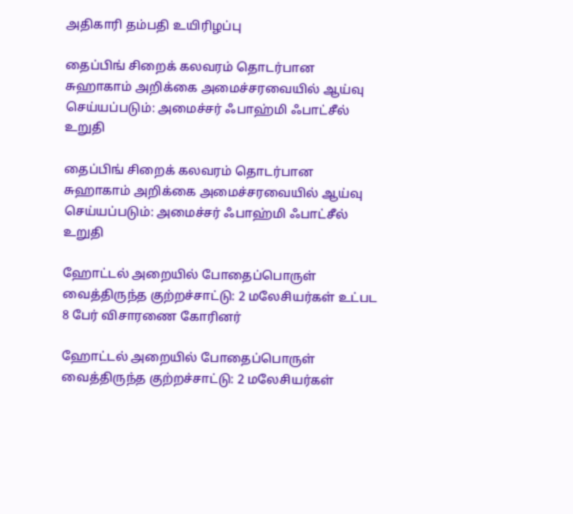அதிகாரி தம்பதி உயிரிழப்பு

தைப்பிங் சிறைக் கலவரம் தொடர்பான சுஹாகாம் அறிக்கை அமைச்சரவையில் ஆய்வு செய்யப்படும்: அமைச்சர் ஃபாஹ்மி ஃபாட்சீல் உறுதி

தைப்பிங் சிறைக் கலவரம் தொடர்பான சுஹாகாம் அறிக்கை அமைச்சரவையில் ஆய்வு செய்யப்படும்: அமைச்சர் ஃபாஹ்மி ஃபாட்சீல் உறுதி

ஹோட்டல் அறையில் போதைப்பொருள் வைத்திருந்த குற்றச்சாட்டு: 2 மலேசியர்கள் உட்பட 8 பேர் விசாரணை கோரினர்

ஹோட்டல் அறையில் போதைப்பொருள் வைத்திருந்த குற்றச்சாட்டு: 2 மலேசியர்கள்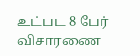உட்பட 8 பேர் விசாரணை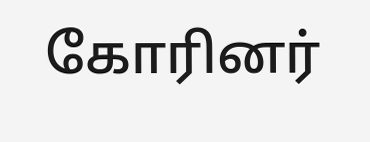கோரினர்